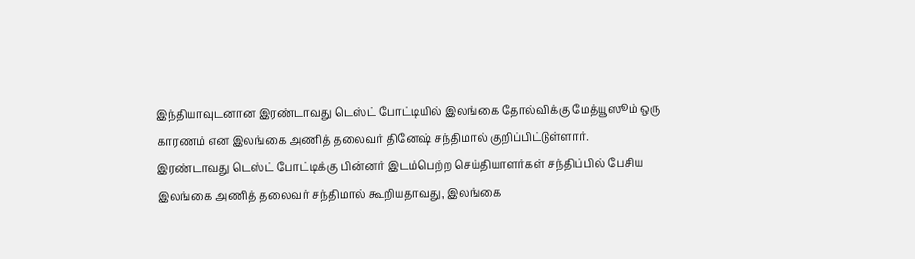இந்தியாவுடனான இரண்டாவது டெஸ்ட் போட்டியில் இலங்கை தோல்விக்கு மேத்யூஸூம் ஒரு காரணம் என இலங்கை அணித் தலைவர் தினேஷ் சந்திமால் குறிப்பிட்டுள்ளார்.
இரண்டாவது டெஸ்ட் போட்டிக்கு பின்னர் இடம்பெற்ற செய்தியாளர்கள் சந்திப்பில் பேசிய இலங்கை அணித் தலைவர் சந்திமால் கூறியதாவது, இலங்கை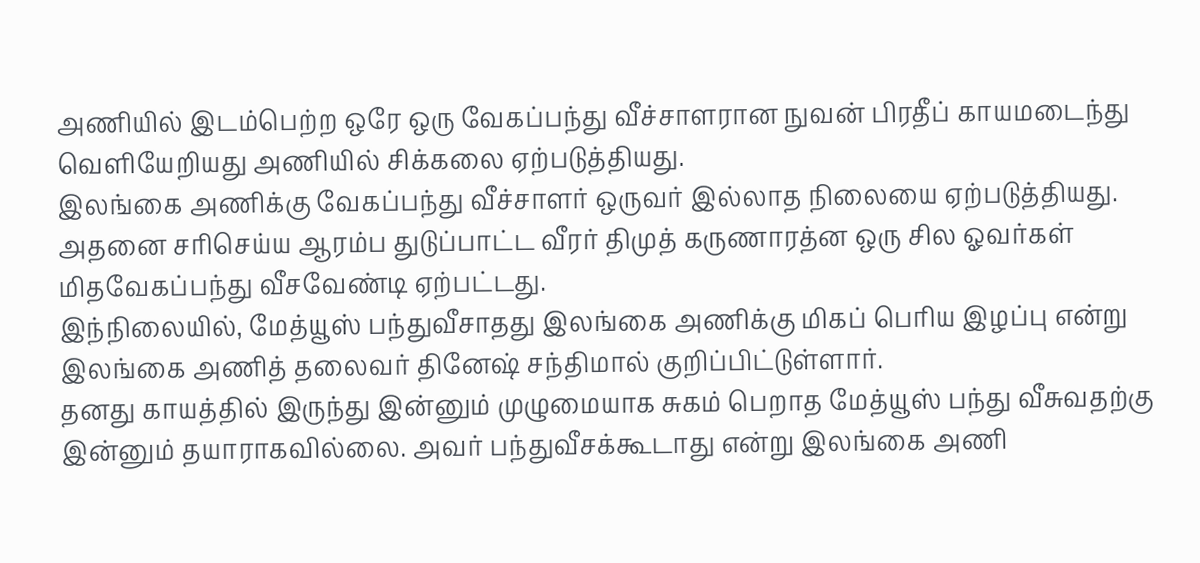அணியில் இடம்பெற்ற ஒரே ஒரு வேகப்பந்து வீச்சாளரான நுவன் பிரதீப் காயமடைந்து வெளியேறியது அணியில் சிக்கலை ஏற்படுத்தியது.
இலங்கை அணிக்கு வேகப்பந்து வீச்சாளர் ஒருவர் இல்லாத நிலையை ஏற்படுத்தியது. அதனை சரிசெய்ய ஆரம்ப துடுப்பாட்ட வீரர் திமுத் கருணாரத்ன ஒரு சில ஓவர்கள் மிதவேகப்பந்து வீசவேண்டி ஏற்பட்டது.
இந்நிலையில், மேத்யூஸ் பந்துவீசாதது இலங்கை அணிக்கு மிகப் பெரிய இழப்பு என்று இலங்கை அணித் தலைவர் தினேஷ் சந்திமால் குறிப்பிட்டுள்ளார்.
தனது காயத்தில் இருந்து இன்னும் முழுமையாக சுகம் பெறாத மேத்யூஸ் பந்து வீசுவதற்கு இன்னும் தயாராகவில்லை. அவர் பந்துவீசக்கூடாது என்று இலங்கை அணி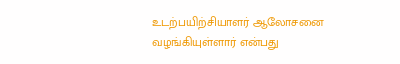உடற்பயிற்சியாளர் ஆலோசனை வழங்கியுள்ளார் என்பது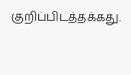குறிப்பிடத்தக்கது.